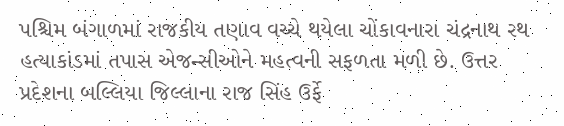પશ્ચિમ બંગાળમાં રાજકીય તણાવ વચ્ચે થયેલા ચોંકાવનારા ચંદ્રનાથ રથ હત્યાકાંડમાં તપાસ એજન્સીઓને મહત્વની સફળતા મળી છે. ઉત્તર પ્રદેશના બલ્લિયા જિલ્લાના રાજ સિંહ ઉર્ફે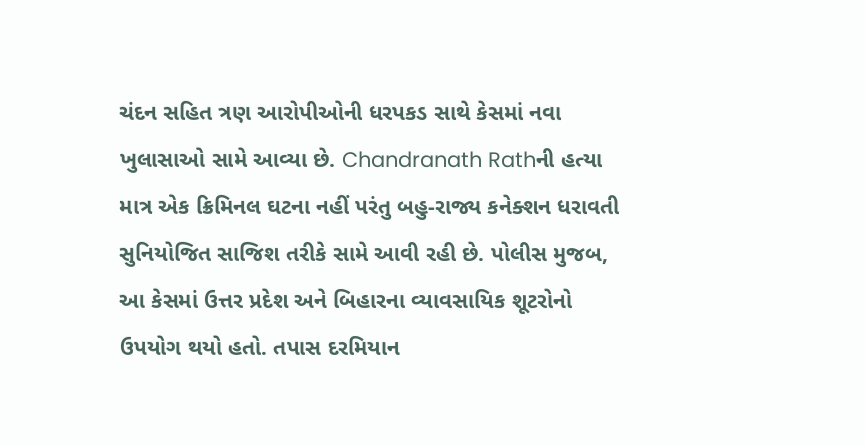ચંદન સહિત ત્રણ આરોપીઓની ધરપકડ સાથે કેસમાં નવા ખુલાસાઓ સામે આવ્યા છે. Chandranath Rathની હત્યા માત્ર એક ક્રિમિનલ ઘટના નહીં પરંતુ બહુ-રાજ્ય કનેક્શન ધરાવતી સુનિયોજિત સાજિશ તરીકે સામે આવી રહી છે. પોલીસ મુજબ, આ કેસમાં ઉત્તર પ્રદેશ અને બિહારના વ્યાવસાયિક શૂટરોનો ઉપયોગ થયો હતો. તપાસ દરમિયાન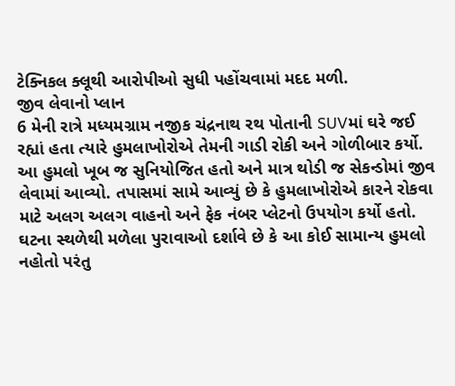ટેક્નિકલ ક્લૂથી આરોપીઓ સુધી પહોંચવામાં મદદ મળી.
જીવ લેવાનો પ્લાન
6 મેની રાત્રે મધ્યમગ્રામ નજીક ચંદ્રનાથ રથ પોતાની SUVમાં ઘરે જઈ રહ્યાં હતા ત્યારે હુમલાખોરોએ તેમની ગાડી રોકી અને ગોળીબાર કર્યો. આ હુમલો ખૂબ જ સુનિયોજિત હતો અને માત્ર થોડી જ સેકન્ડોમાં જીવ લેવામાં આવ્યો. તપાસમાં સામે આવ્યું છે કે હુમલાખોરોએ કારને રોકવા માટે અલગ અલગ વાહનો અને ફેક નંબર પ્લેટનો ઉપયોગ કર્યો હતો. ઘટના સ્થળેથી મળેલા પુરાવાઓ દર્શાવે છે કે આ કોઈ સામાન્ય હુમલો નહોતો પરંતુ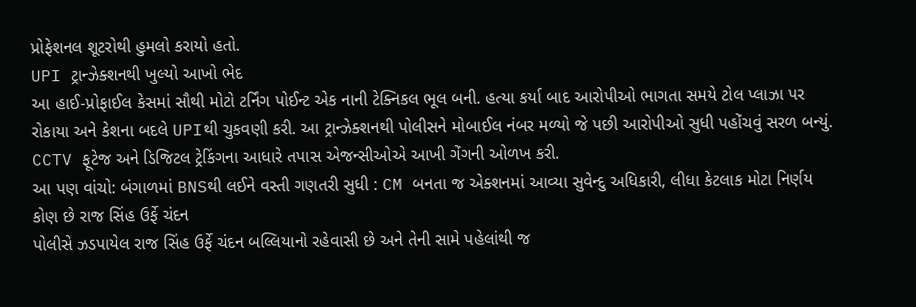પ્રોફેશનલ શૂટરોથી હુમલો કરાયો હતો.
UPI ટ્રાન્ઝેક્શનથી ખુલ્યો આખો ભેદ
આ હાઈ-પ્રોફાઈલ કેસમાં સૌથી મોટો ટર્નિંગ પોઈન્ટ એક નાની ટેક્નિકલ ભૂલ બની. હત્યા કર્યા બાદ આરોપીઓ ભાગતા સમયે ટોલ પ્લાઝા પર રોકાયા અને કેશના બદલે UPIથી ચુકવણી કરી. આ ટ્રાન્ઝેક્શનથી પોલીસને મોબાઈલ નંબર મળ્યો જે પછી આરોપીઓ સુધી પહોંચવું સરળ બન્યું. CCTV ફૂટેજ અને ડિજિટલ ટ્રેકિંગના આધારે તપાસ એજન્સીઓએ આખી ગેંગની ઓળખ કરી.
આ પણ વાંચો: બંગાળમાં BNSથી લઈને વસ્તી ગણતરી સુધી : CM બનતા જ એક્શનમાં આવ્યા સુવેન્દુ અધિકારી, લીધા કેટલાક મોટા નિર્ણય
કોણ છે રાજ સિંહ ઉર્ફે ચંદન
પોલીસે ઝડપાયેલ રાજ સિંહ ઉર્ફે ચંદન બલ્લિયાનો રહેવાસી છે અને તેની સામે પહેલાંથી જ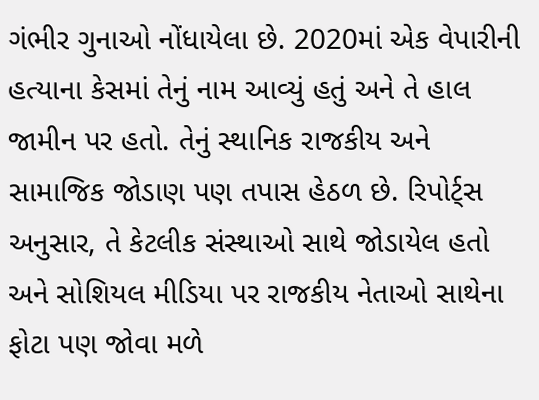ગંભીર ગુનાઓ નોંધાયેલા છે. 2020માં એક વેપારીની હત્યાના કેસમાં તેનું નામ આવ્યું હતું અને તે હાલ જામીન પર હતો. તેનું સ્થાનિક રાજકીય અને સામાજિક જોડાણ પણ તપાસ હેઠળ છે. રિપોર્ટ્સ અનુસાર, તે કેટલીક સંસ્થાઓ સાથે જોડાયેલ હતો અને સોશિયલ મીડિયા પર રાજકીય નેતાઓ સાથેના ફોટા પણ જોવા મળે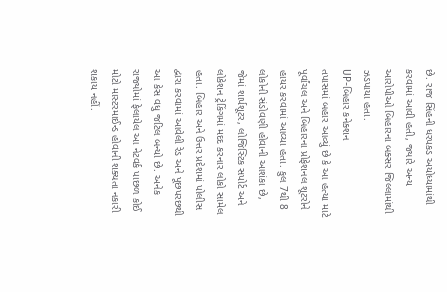છે. રાજ સિંહની ધરપકડ અયોધ્યામાંથી કરવામાં આવી હતી, જ્યારે અન્ય આરોપીઓ બિહારના બક્સર જિલ્લામાંથી ઝડપાયા હતા.
UP-બિહાર કનેક્શન
તપાસમાં બહાર આવ્યું છે કે આ હત્યા માટે પૂર્વાંચલ અને બિહારના પ્રોફેશનલ શૂટરોને હાયર કરવામાં આવ્યા હતા. કુલ 7થી 8 લોકોની સંડોવણી હોવાની આશંકા છે, જેમાં શાર્પશૂટર, લોજિસ્ટિક સપોર્ટ અને લોકેશન ટ્રેકિંગમાં મદદ કરનાર લોકો સામેલ હતા. બિહાર અને ઉત્તર પ્રદેશમાં પોલીસ દ્વારા કરવામાં આવેલી રેડ અને પૂછપરછથી આ કેસ વધુ જટિલ બન્યો છે. અનેક રાજ્યોમાં ફેલાયેલ આ નેટવર્ક પાછળ કોઈ મોટો માસ્ટરમાઈન્ડ હોવાની શક્યતા નકારી શકાય નહીં.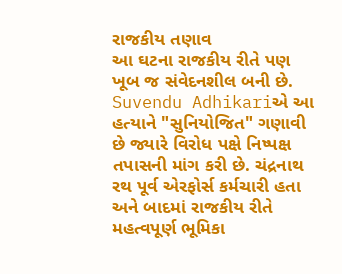રાજકીય તણાવ
આ ઘટના રાજકીય રીતે પણ ખૂબ જ સંવેદનશીલ બની છે. Suvendu Adhikariએ આ હત્યાને "સુનિયોજિત" ગણાવી છે જ્યારે વિરોધ પક્ષે નિષ્પક્ષ તપાસની માંગ કરી છે. ચંદ્રનાથ રથ પૂર્વ એરફોર્સ કર્મચારી હતા અને બાદમાં રાજકીય રીતે મહત્વપૂર્ણ ભૂમિકા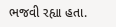ભજવી રહ્યા હતા.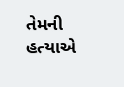તેમની હત્યાએ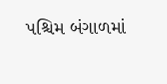પશ્ચિમ બંગાળમાં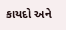કાયદો અને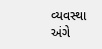વ્યવસ્થા અંગે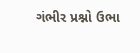ગંભીર પ્રશ્નો ઉભા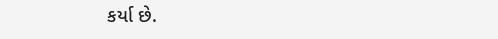કર્યા છે.